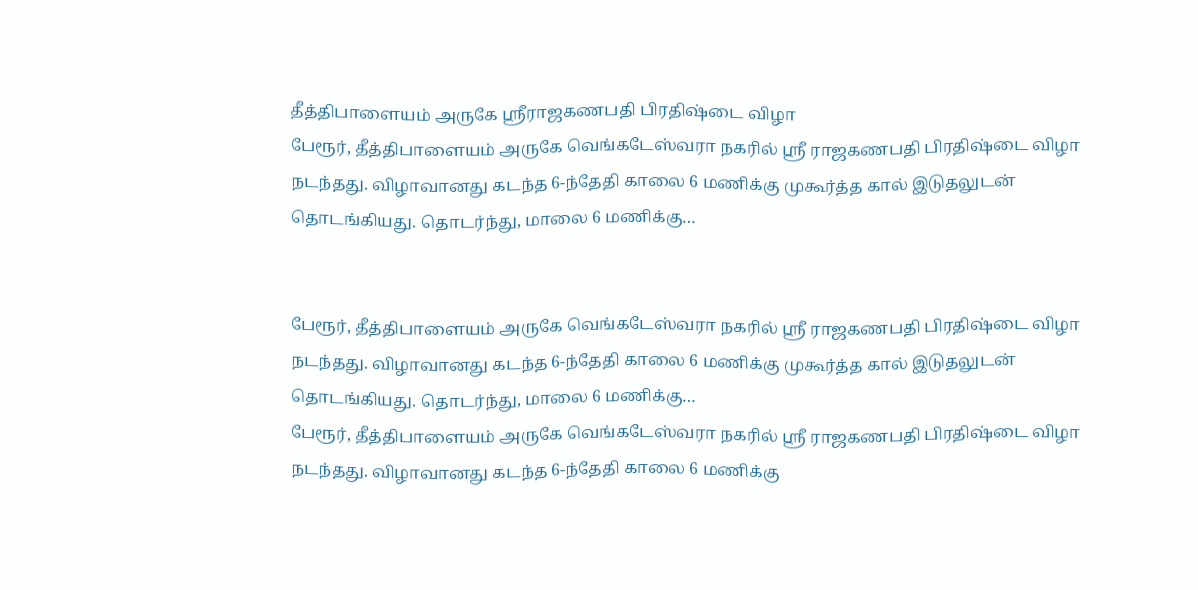தீத்திபாளையம் அருகே ஸ்ரீராஜகணபதி பிரதிஷ்டை விழா
பேரூர், தீத்திபாளையம் அருகே வெங்கடேஸ்வரா நகரில் ஸ்ரீ ராஜகணபதி பிரதிஷ்டை விழா நடந்தது. விழாவானது கடந்த 6-ந்தேதி காலை 6 மணிக்கு முகூர்த்த கால் இடுதலுடன் தொடங்கியது. தொடர்ந்து, மாலை 6 மணிக்கு…


பேரூர், தீத்திபாளையம் அருகே வெங்கடேஸ்வரா நகரில் ஸ்ரீ ராஜகணபதி பிரதிஷ்டை விழா நடந்தது. விழாவானது கடந்த 6-ந்தேதி காலை 6 மணிக்கு முகூர்த்த கால் இடுதலுடன் தொடங்கியது. தொடர்ந்து, மாலை 6 மணிக்கு…
பேரூர், தீத்திபாளையம் அருகே வெங்கடேஸ்வரா நகரில் ஸ்ரீ ராஜகணபதி பிரதிஷ்டை விழா நடந்தது. விழாவானது கடந்த 6-ந்தேதி காலை 6 மணிக்கு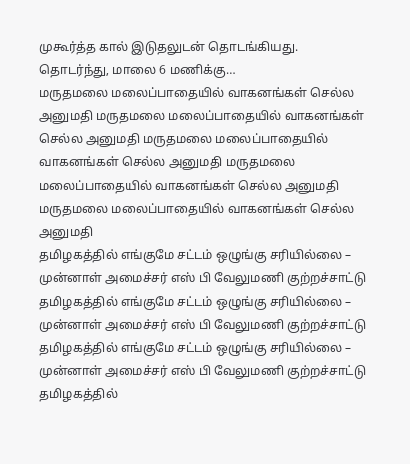முகூர்த்த கால் இடுதலுடன் தொடங்கியது. தொடர்ந்து, மாலை 6 மணிக்கு…
மருதமலை மலைப்பாதையில் வாகனங்கள் செல்ல அனுமதி மருதமலை மலைப்பாதையில் வாகனங்கள் செல்ல அனுமதி மருதமலை மலைப்பாதையில் வாகனங்கள் செல்ல அனுமதி மருதமலை மலைப்பாதையில் வாகனங்கள் செல்ல அனுமதி மருதமலை மலைப்பாதையில் வாகனங்கள் செல்ல அனுமதி
தமிழகத்தில் எங்குமே சட்டம் ஒழுங்கு சரியில்லை – முன்னாள் அமைச்சர் எஸ் பி வேலுமணி குற்றச்சாட்டு தமிழகத்தில் எங்குமே சட்டம் ஒழுங்கு சரியில்லை – முன்னாள் அமைச்சர் எஸ் பி வேலுமணி குற்றச்சாட்டு தமிழகத்தில் எங்குமே சட்டம் ஒழுங்கு சரியில்லை – முன்னாள் அமைச்சர் எஸ் பி வேலுமணி குற்றச்சாட்டு தமிழகத்தில்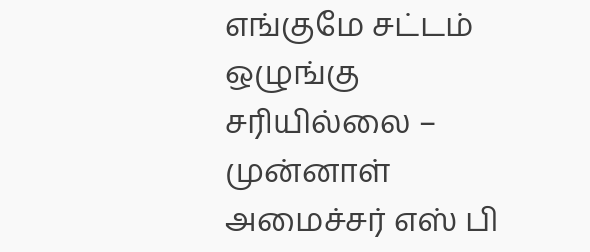எங்குமே சட்டம் ஒழுங்கு சரியில்லை – முன்னாள் அமைச்சர் எஸ் பி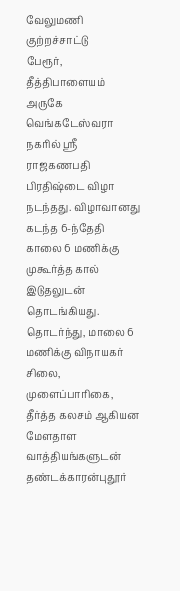வேலுமணி குற்றச்சாட்டு
பேரூர், தீத்திபாளையம் அருகே வெங்கடேஸ்வரா நகரில் ஸ்ரீ ராஜகணபதி பிரதிஷ்டை விழா நடந்தது. விழாவானது கடந்த 6-ந்தேதி காலை 6 மணிக்கு முகூர்த்த கால் இடுதலுடன் தொடங்கியது. தொடர்ந்து, மாலை 6 மணிக்கு விநாயகர் சிலை, முளைப்பாரிகை, தீர்த்த கலசம் ஆகியன மேளதாள வாத்தியங்களுடன் தண்டக்காரன்புதூர்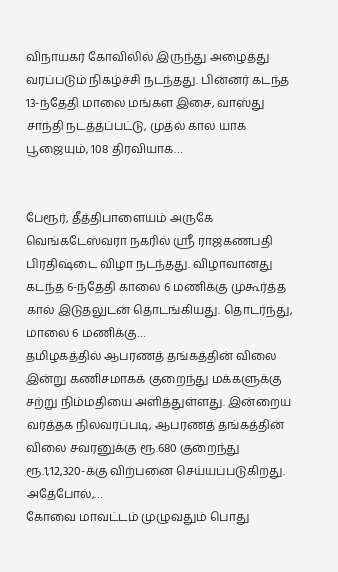விநாயகர் கோவிலில் இருந்து அழைத்து வரப்படும் நிகழ்ச்சி நடந்தது. பின்னர் கடந்த 13-ந்தேதி மாலை மங்கள இசை, வாஸ்து சாந்தி நடத்தப்பட்டு, முதல் கால யாக பூஜையும், 108 திரவியாக…


பேரூர், தீத்திபாளையம் அருகே வெங்கடேஸ்வரா நகரில் ஸ்ரீ ராஜகணபதி பிரதிஷ்டை விழா நடந்தது. விழாவானது கடந்த 6-ந்தேதி காலை 6 மணிக்கு முகூர்த்த கால் இடுதலுடன் தொடங்கியது. தொடர்ந்து, மாலை 6 மணிக்கு…
தமிழகத்தில் ஆபரணத் தங்கத்தின் விலை இன்று கணிசமாகக் குறைந்து மக்களுக்கு சற்று நிம்மதியை அளித்துள்ளது. இன்றைய வர்த்தக நிலவரப்படி, ஆபரணத் தங்கத்தின் விலை சவரனுக்கு ரூ.680 குறைந்து ரூ.1,12,320-க்கு விற்பனை செய்யப்படுகிறது. அதேபோல்,…
கோவை மாவட்டம் முழுவதும் பொது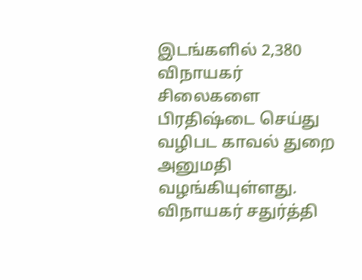இடங்களில் 2,380 விநாயகர் சிலைகளை பிரதிஷ்டை செய்து வழிபட காவல் துறை அனுமதி வழங்கியுள்ளது. விநாயகர் சதுர்த்தி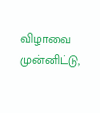விழாவை முன்னிட்டு,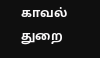காவல் துறை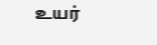உயர்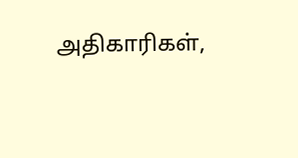அதிகாரிகள்,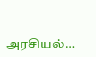அரசியல்…